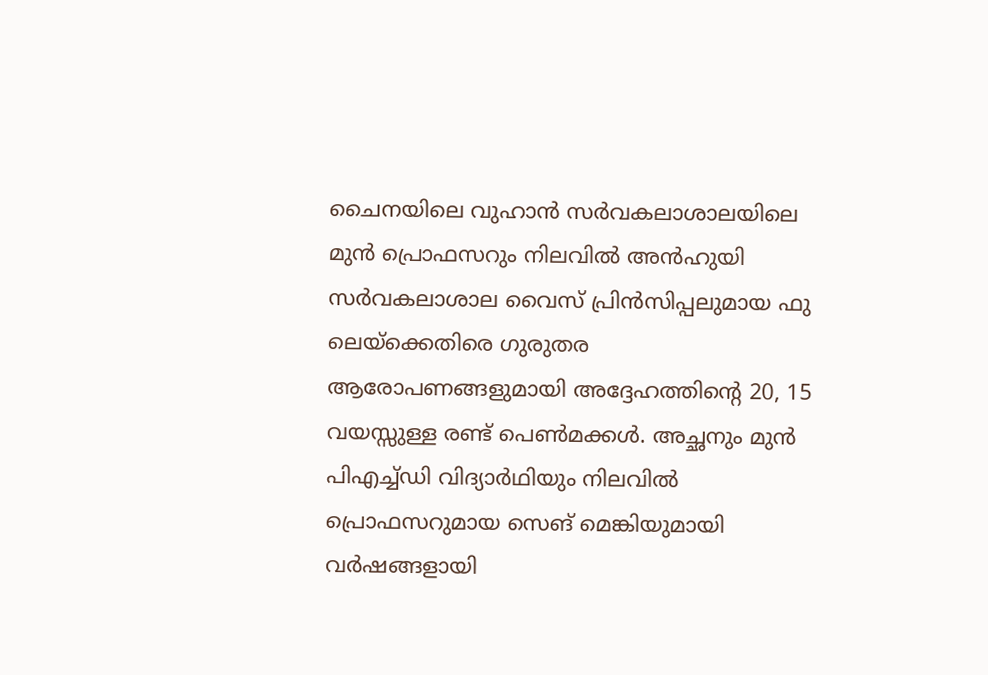ചൈനയിലെ വുഹാൻ സർവകലാശാലയിലെ മുൻ പ്രൊഫസറും നിലവിൽ അൻഹുയി സർവകലാശാല വൈസ് പ്രിൻസിപ്പലുമായ ഫു ലെയ്ക്കെതിരെ ഗുരുതര ആരോപണങ്ങളുമായി അദ്ദേഹത്തിന്റെ 20, 15 വയസ്സുള്ള രണ്ട് പെൺമക്കൾ. അച്ഛനും മുൻ പിഎച്ച്ഡി വിദ്യാർഥിയും നിലവിൽ പ്രൊഫസറുമായ സെങ് മെങ്കിയുമായി വർഷങ്ങളായി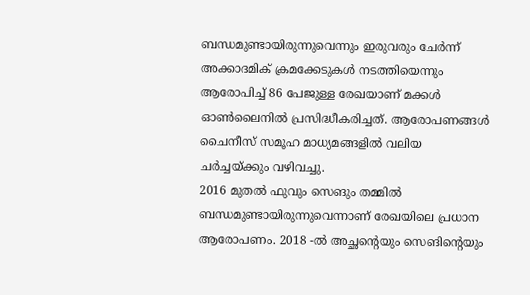ബന്ധമുണ്ടായിരുന്നുവെന്നും ഇരുവരും ചേർന്ന് അക്കാദമിക് ക്രമക്കേടുകൾ നടത്തിയെന്നും ആരോപിച്ച് 86 പേജുള്ള രേഖയാണ് മക്കൾ ഓൺലൈനിൽ പ്രസിദ്ധീകരിച്ചത്. ആരോപണങ്ങൾ ചൈനീസ് സമൂഹ മാധ്യമങ്ങളിൽ വലിയ ചർച്ചയ്ക്കും വഴിവച്ചു.
2016 മുതൽ ഫുവും സെങും തമ്മിൽ ബന്ധമുണ്ടായിരുന്നുവെന്നാണ് രേഖയിലെ പ്രധാന ആരോപണം. 2018 -ൽ അച്ഛന്റെയും സെങിന്റെയും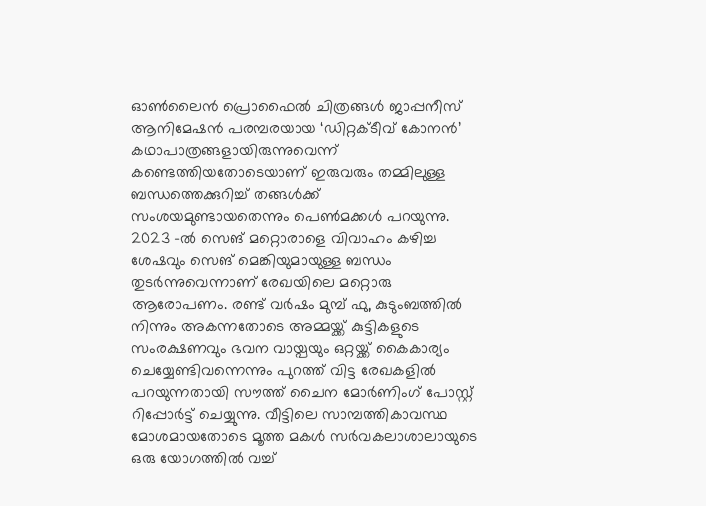ഓൺലൈൻ പ്രൊഫൈൽ ചിത്രങ്ങൾ ജാപ്പനീസ് ആനിമേഷൻ പരമ്പരയായ ‘ഡിറ്റക്ടീവ് കോനൻ’ കഥാപാത്രങ്ങളായിരുന്നുവെന്ന് കണ്ടെത്തിയതോടെയാണ് ഇരുവരും തമ്മിലുള്ള ബന്ധത്തെക്കുറിച്ച് തങ്ങൾക്ക് സംശയമുണ്ടായതെന്നും പെൺമക്കൾ പറയുന്നു. 2023 -ൽ സെങ് മറ്റൊരാളെ വിവാഹം കഴിച്ച ശേഷവും സെങ് മെങ്കിയുമായുള്ള ബന്ധം തുടർന്നുവെന്നാണ് രേഖയിലെ മറ്റൊരു ആരോപണം. രണ്ട് വർഷം മുമ്പ് ഫു, കുടുംബത്തിൽ നിന്നും അകന്നതോടെ അമ്മയ്ക്ക് കുട്ടികളുടെ സംരക്ഷണവും ഭവന വായ്പയും ഒറ്റയ്ക്ക് കൈകാര്യം ചെയ്യേണ്ടിവന്നെന്നും പുറത്ത് വിട്ട രേഖകളിൽ പറയുന്നതായി സൗത്ത് ചൈന മോർണിംഗ് പോസ്റ്റ് റിപ്പോർട്ട് ചെയ്യുന്നു. വീട്ടിലെ സാമ്പത്തികാവസ്ഥ മോശമായതോടെ മൂത്ത മകൾ സർവകലാശാലായുടെ ഒരു യോഗത്തിൽ വച്ച്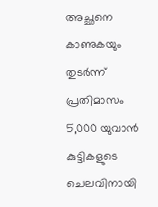അച്ഛനെ കാണുകയും തുടർന്ന് പ്രതിമാസം 5,000 യുവാൻ കുട്ടികളുടെ ചെലവിനായി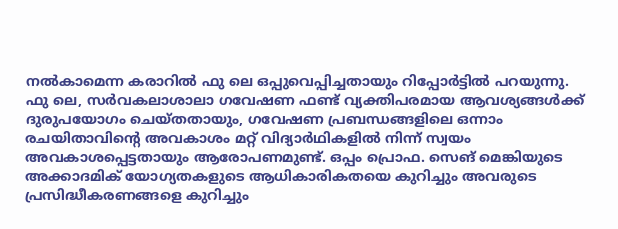നൽകാമെന്ന കരാറിൽ ഫു ലെ ഒപ്പുവെപ്പിച്ചതായും റിപ്പോർട്ടിൽ പറയുന്നു.
ഫു ലെ, സർവകലാശാലാ ഗവേഷണ ഫണ്ട് വ്യക്തിപരമായ ആവശ്യങ്ങൾക്ക് ദുരുപയോഗം ചെയ്തതായും, ഗവേഷണ പ്രബന്ധങ്ങളിലെ ഒന്നാം രചയിതാവിന്റെ അവകാശം മറ്റ് വിദ്യാർഥികളിൽ നിന്ന് സ്വയം അവകാശപ്പെട്ടതായും ആരോപണമുണ്ട്. ഒപ്പം പ്രൊഫ. സെങ് മെങ്കിയുടെ അക്കാദമിക് യോഗ്യതകളുടെ ആധികാരികതയെ കുറിച്ചും അവരുടെ പ്രസിദ്ധീകരണങ്ങളെ കുറിച്ചും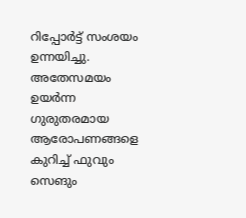റിപ്പോർട്ട് സംശയം ഉന്നയിച്ചു. അതേസമയം ഉയർന്ന ഗുരുതരമായ ആരോപണങ്ങളെ കുറിച്ച് ഫുവും സെങും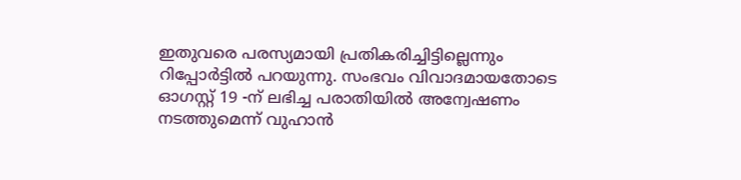ഇതുവരെ പരസ്യമായി പ്രതികരിച്ചിട്ടില്ലെന്നും റിപ്പോർട്ടിൽ പറയുന്നു. സംഭവം വിവാദമായതോടെ ഓഗസ്റ്റ് 19 -ന് ലഭിച്ച പരാതിയിൽ അന്വേഷണം നടത്തുമെന്ന് വുഹാൻ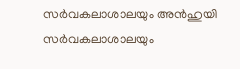സർവകലാശാലയും അൻഹുയി സർവകലാശാലയും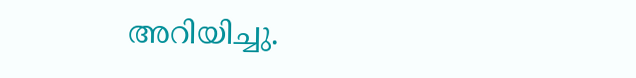അറിയിച്ചു.